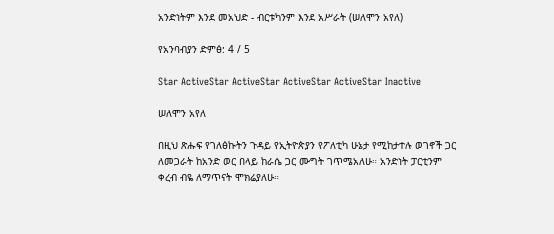አንድነትም እንደ መአህድ - ብርቱካንም እንደ አሥራት (ሠለሞን አየለ)

የአንባብያን ድምፅ: 4 / 5

Star ActiveStar ActiveStar ActiveStar ActiveStar Inactive

ሠለሞን አየለ

በዚህ ጽሑፍ የገለፅኩትን ጉዳይ የኢትዮጵያን የፖለቲካ ሁኔታ የሚከታተሉ ወገኖች ጋር ለመጋራት ከአንድ ወር በላይ ከራሴ ጋር ሙግት ገጥሜአለሁ። አንድነት ፓርቲንም ቀረብ ብዬ ለማጥናት ሞክሬያለሁ።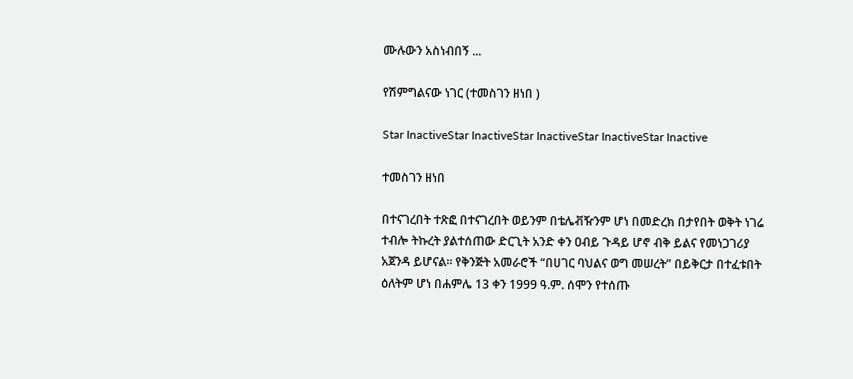ሙሉውን አስነብበኝ ...

የሽምግልናው ነገር (ተመስገን ዘነበ )

Star InactiveStar InactiveStar InactiveStar InactiveStar Inactive

ተመስገን ዘነበ

በተናገረበት ተጽፎ በተናገረበት ወይንም በቴሌቭዥንም ሆነ በመድረክ በታየበት ወቅት ነገሬ ተብሎ ትኩረት ያልተሰጠው ድርጊት አንድ ቀን ዐብይ ጉዳይ ሆኖ ብቅ ይልና የመነጋገሪያ አጀንዳ ይሆናል። የቅንጅት አመራሮች “በሀገር ባህልና ወግ መሠረት” በይቅርታ በተፈቱበት ዕለትም ሆነ በሐምሌ 13 ቀን 1999 ዓ.ም. ሰሞን የተሰጡ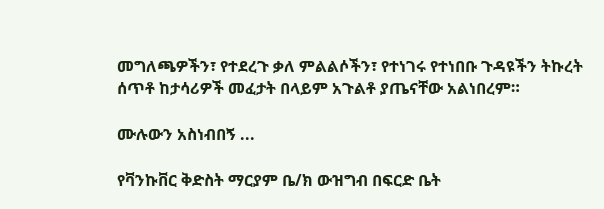መግለጫዎችን፣ የተደረጉ ቃለ ምልልሶችን፣ የተነገሩ የተነበቡ ጉዳዩችን ትኩረት ሰጥቶ ከታሳሪዎች መፈታት በላይም አጉልቶ ያጤናቸው አልነበረም።

ሙሉውን አስነብበኝ ...

የቫንኩቨር ቅድስት ማርያም ቤ/ክ ውዝግብ በፍርድ ቤት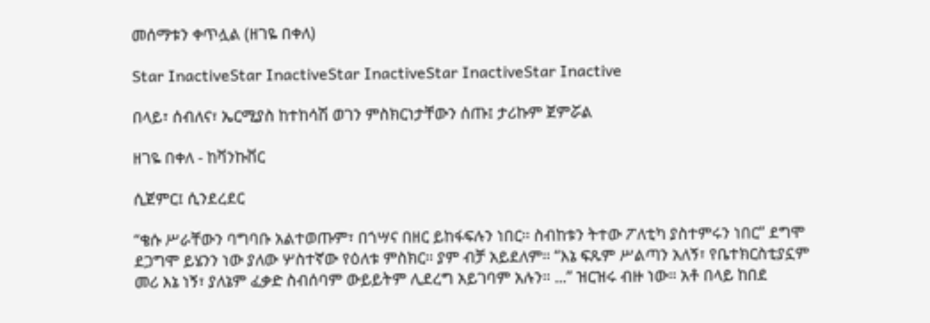መሰማቱን ቀጥሏል (ዘገዬ በቀለ)

Star InactiveStar InactiveStar InactiveStar InactiveStar Inactive

በላይ፣ ሰብለና፣ ኤርሚያስ ከተከሳሽ ወገን ምስክርነታቸውን ሰጡ፤ ታሪኩም ጀምሯል

ዘገዬ በቀለ - ከቫንኩቨር

ሲጀምር፤ ሲንደረደር

“ቄሱ ሥራቸውን ባግባቡ አልተወጡም፣ በጎሣና በዘር ይከፋፍሉን ነበር። ስብከቱን ትተው ፖለቲካ ያስተምሩን ነበር” ደግሞ ደጋግሞ ይሄንን ነው ያለው ሦስተኛው የዕለቱ ምስክር። ያም ብቻ አይደለም። “እኔ ፍጹም ሥልጣን አለኝ፣ የቤተክርስቲያኗም መሪ እኔ ነኝ፣ ያለኔም ፈቃድ ስብሰባም ውይይትም ሊደረግ አይገባም አሉን። ...” ዝርዝሩ ብዙ ነው። አቶ በላይ ከበደ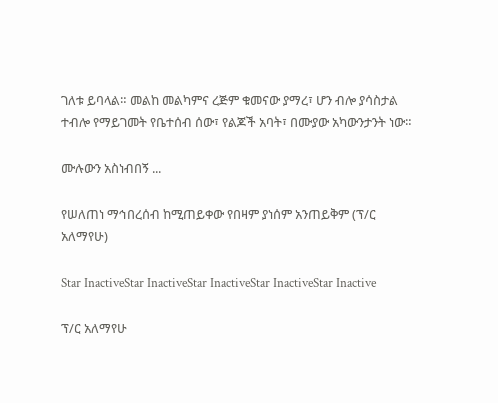ገለቱ ይባላል። መልከ መልካምና ረጅም ቁመናው ያማረ፣ ሆን ብሎ ያሳስታል ተብሎ የማይገመት የቤተሰብ ሰው፣ የልጆች አባት፣ በሙያው አካውንታንት ነው።

ሙሉውን አስነብበኝ ...

የሠለጠነ ማኅበረሰብ ከሚጠይቀው የበዛም ያነሰም አንጠይቅም (ፕ/ር አለማየሁ)

Star InactiveStar InactiveStar InactiveStar InactiveStar Inactive

ፕ/ር አለማየሁ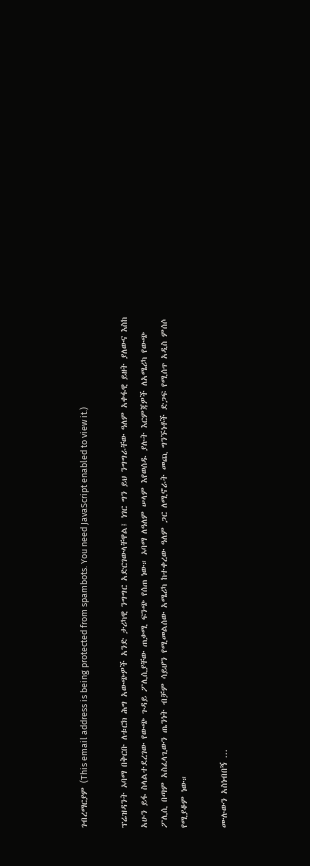ገብረማርያም (This email address is being protected from spambots. You need JavaScript enabled to view it.)

ፕሬዝዳንት ኦባማ በቅርቡ ለቱርክ ሕግ አውጭዎች አንድ ታሪካዊ ንግግር አድርገውላቸዋል፤ ነገር ግን ይህ ንግግራቸው ዓለም አቀፋዊ ይዘት ያለውና እስከ አሁን ይፋ ስላልተደረገው የውጭ ጉዳይ ፖሊሲያቸው ጠቃሚ ፍንጭ የሰጠ ነው። ኦባማ ለዓለም ሠላም እየወሰዱ ያሉት እርምጃዎች ለአሜሪካ የውጭ ፖሊሲ በጣም አስፈላጊውን ጤንነት ብቻም ሳይሆን የሚመልሰው አሜሪካ ከተቀረው ዓለም ጋር ለሚኖራት መጪ ግንኙነቶች ድጋፍ የሚሰጥ አዲስ ምሰሶ የሚያቆም ነው።

ሙሉውን አስነብበኝ ...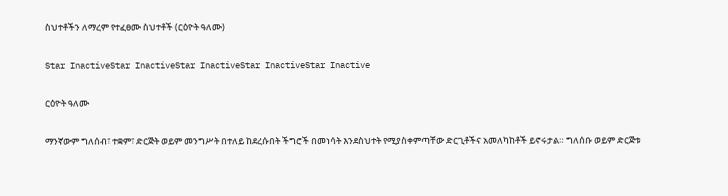ስህተቶችን ለማረም የተፈፀሙ ስህተቶች (ርዕዮት ዓለሙ)

Star InactiveStar InactiveStar InactiveStar InactiveStar Inactive

ርዕዮት ዓለሙ

ማንኛውም ግለሰብ፣ ተቋም፣ ድርጅት ወይም መንግሥት በተለይ ከደረሱበት ችግሮች በመነሳት እንደስህተት የሚያስቀምጣቸው ድርጊቶችና አመለካከቶች ይኖሩታል። ግለሰቡ ወይም ድርጅቱ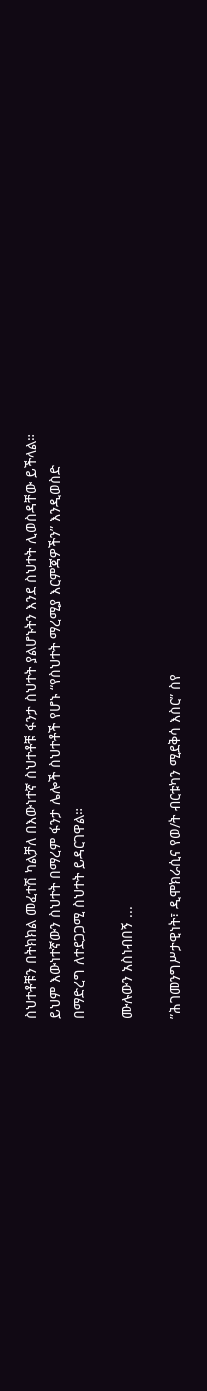ስህተቶቹን በትክክል መፈተሽ ካልቻለ በእውነተኛ ስህተቶቹ ፋንታ ስህተት ያልሆኑትን እንደ ስህተት ሊወስዳቸው ይችላል። ይህም እውነተኛውን ስህተት በማረም ፋንታ ሌሎች ስህተቶች የሆኑ “የስህተት ማረሚያ እርምጃዎችን” እንዲወስድ በማድረግ ለተደጋጋሚ ስህተት ይዳርገዋል።

ሙሉውን አስነብበኝ ...

”ሕገመንግሥታዊነት፣ ዲሞክራሲና የወ/ት ብርቱካን ሚደቅሳ እስር” ስየ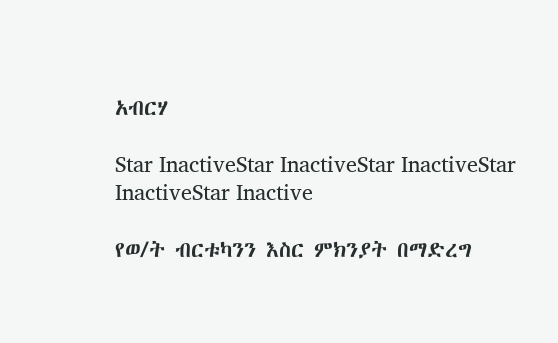አብርሃ

Star InactiveStar InactiveStar InactiveStar InactiveStar Inactive

የወ/ት ብርቱካንን እስር ምክንያት በማድረግ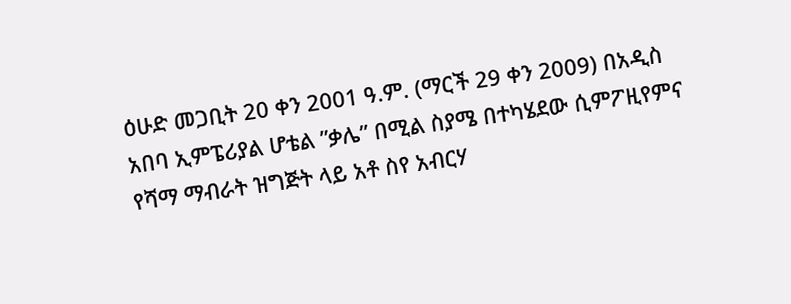ዕሁድ መጋቢት 20 ቀን 2001 ዓ.ም. (ማርች 29 ቀን 2009) በአዲስ አበባ ኢምፔሪያል ሆቴል ”ቃሌ” በሚል ስያሜ በተካሄደው ሲምፖዚየምና የሻማ ማብራት ዝግጅት ላይ አቶ ስየ አብርሃ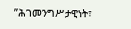”ሕገመንግሥታዊነት፣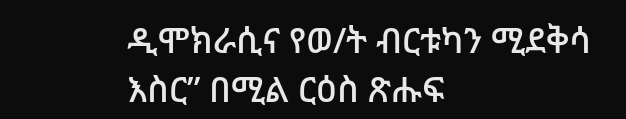ዲሞክራሲና የወ/ት ብርቱካን ሚደቅሳ እስር” በሚል ርዕስ ጽሑፍ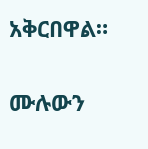አቅርበዋል።

ሙሉውን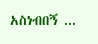አስነብበኝ ...